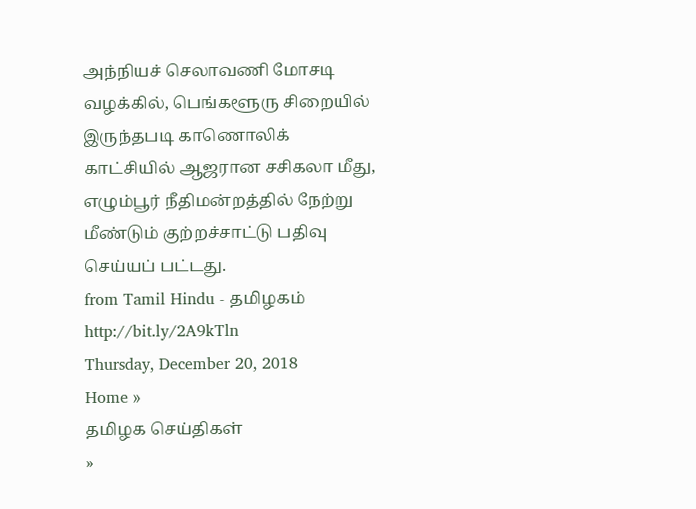அந்நியச் செலாவணி மோசடி வழக்கில், பெங்களூரு சிறையில் இருந்தபடி காணொலிக் காட்சியில் ஆஜரான சசிகலா மீது, எழும்பூர் நீதிமன்றத்தில் நேற்று மீண்டும் குற்றச்சாட்டு பதிவு செய்யப் பட்டது.
from Tamil Hindu - தமிழகம் http://bit.ly/2A9kTln
Thursday, December 20, 2018
Home »
தமிழக செய்திகள்
»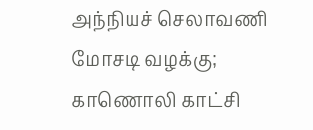அந்நியச் செலாவணி மோசடி வழக்கு; காணொலி காட்சி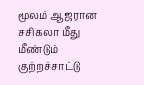மூலம் ஆஜரான சசிகலா மீது மீண்டும் குற்றச்சாட்டு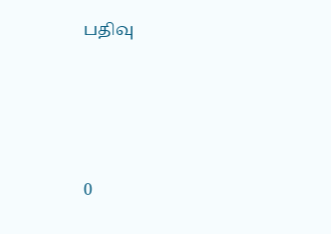பதிவு







0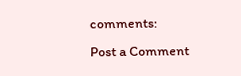comments:
Post a Comment